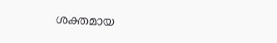ശക്തമായ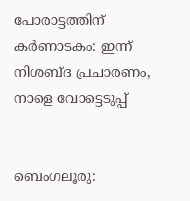പോരാട്ടത്തിന് കര്‍ണാടകം: ഇന്ന് നിശബ്ദ പ്രചാരണം, നാളെ വോട്ടെടുപ്പ്


ബെംഗലൂരു: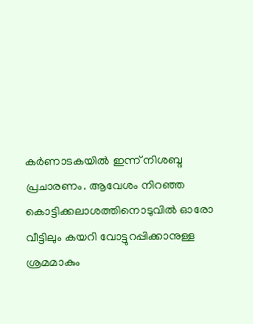കര്‍ണാടകയില്‍ ഇന്ന് നിശബ്ദ പ്രചാരണം. ആവേശം നിറഞ്ഞ കൊട്ടിക്കലാശത്തിനൊടുവില്‍ ഓരോ വീട്ടിലും കയറി വോട്ടുറപ്പിക്കാനുള്ള ശ്രമമാകും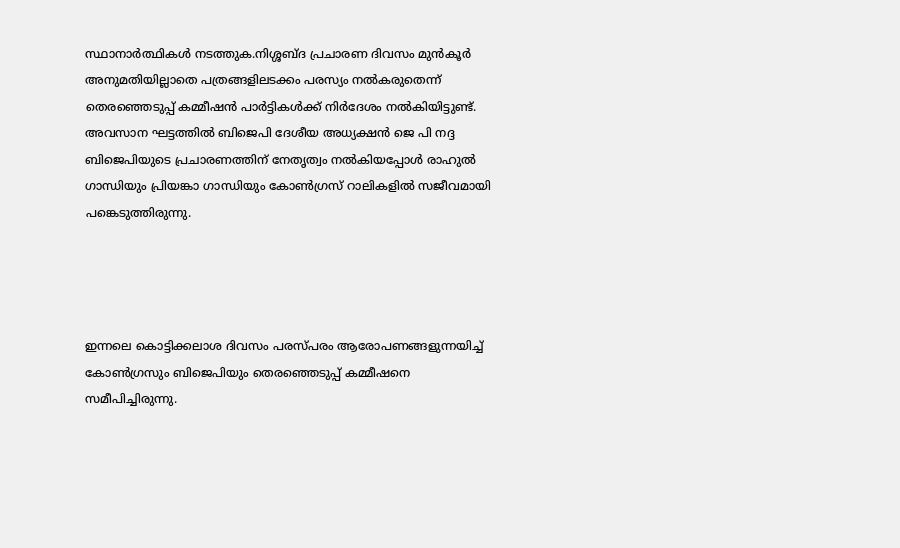സ്ഥാനാര്‍ത്ഥികള്‍ നടത്തുക.നിശ്ശബ്ദ പ്രചാരണ ദിവസം മുന്‍കൂര്‍ അനുമതിയില്ലാതെ പത്രങ്ങളിലടക്കം പരസ്യം നല്‍കരുതെന്ന് തെരഞ്ഞെടുപ്പ് കമ്മീഷന്‍ പാര്‍ട്ടികള്‍ക്ക് നിര്‍ദേശം നല്‍കിയിട്ടുണ്ട്. അവസാന ഘട്ടത്തില്‍ ബിജെപി ദേശീയ അധ്യക്ഷന്‍ ജെ പി നദ്ദ ബിജെപിയുടെ പ്രചാരണത്തിന് നേതൃത്വം നല്‍കിയപ്പോള്‍ രാഹുല്‍ ഗാന്ധിയും പ്രിയങ്കാ ഗാന്ധിയും കോണ്‍ഗ്രസ് റാലികളില്‍ സജീവമായി പങ്കെടുത്തിരുന്നു.




ഇന്നലെ കൊട്ടിക്കലാശ ദിവസം പരസ്പരം ആരോപണങ്ങളുന്നയിച്ച്‌ കോണ്‍ഗ്രസും ബിജെപിയും തെരഞ്ഞെടുപ്പ് കമ്മീഷനെ സമീപിച്ചിരുന്നു.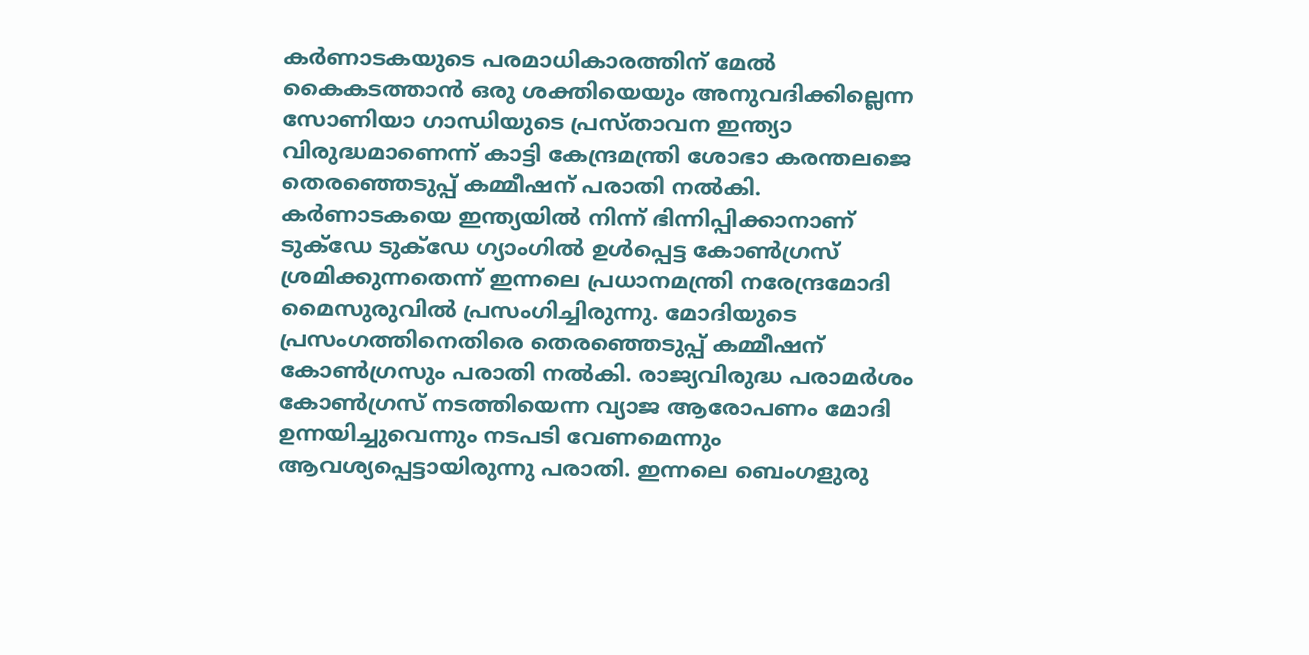കര്‍ണാടകയുടെ പരമാധികാരത്തിന് മേല്‍ കൈകടത്താന്‍ ഒരു ശക്തിയെയും അനുവദിക്കില്ലെന്ന സോണിയാ ഗാന്ധിയുടെ പ്രസ്താവന ഇന്ത്യാ വിരുദ്ധമാണെന്ന് കാട്ടി കേന്ദ്രമന്ത്രി ശോഭാ കരന്തലജെ തെരഞ്ഞെടുപ്പ് കമ്മീഷന് പരാതി നല്‍കി. കര്‍ണാടകയെ ഇന്ത്യയില്‍ നിന്ന് ഭിന്നിപ്പിക്കാനാണ് ടുക്ഡേ ടുക്ഡേ ഗ്യാംഗില്‍ ഉള്‍പ്പെട്ട കോണ്‍ഗ്രസ് ശ്രമിക്കുന്നതെന്ന് ഇന്നലെ പ്രധാനമന്ത്രി നരേന്ദ്രമോദി മൈസുരുവില്‍ പ്രസംഗിച്ചിരുന്നു. മോദിയുടെ പ്രസംഗത്തിനെതിരെ തെരഞ്ഞെടുപ്പ് കമ്മീഷന് കോണ്‍ഗ്രസും പരാതി നല്‍കി. രാജ്യവിരുദ്ധ പരാമര്‍ശം കോണ്‍ഗ്രസ് നടത്തിയെന്ന വ്യാജ ആരോപണം മോദി ഉന്നയിച്ചുവെന്നും നടപടി വേണമെന്നും ആവശ്യപ്പെട്ടായിരുന്നു പരാതി. ഇന്നലെ ബെംഗളുരു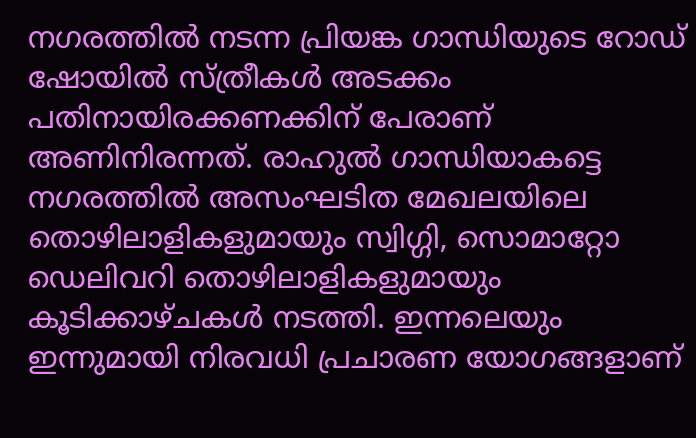നഗരത്തില്‍ നടന്ന പ്രിയങ്ക ഗാന്ധിയുടെ റോഡ് ഷോയില്‍ സ്ത്രീകള്‍ അടക്കം പതിനായിരക്കണക്കിന് പേരാണ് അണിനിരന്നത്. രാഹുല്‍ ഗാന്ധിയാകട്ടെ നഗരത്തില്‍ അസംഘടിത മേഖലയിലെ തൊഴിലാളികളുമായും സ്വിഗ്ഗി, സൊമാറ്റോ ഡെലിവറി തൊഴിലാളികളുമായും കൂടിക്കാഴ്ചകള്‍ നടത്തി. ഇന്നലെയും ഇന്നുമായി നിരവധി പ്രചാരണ യോഗങ്ങളാണ്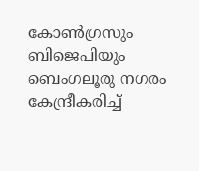കോണ്‍ഗ്രസും ബിജെപിയും ബെംഗലൂരു നഗരം കേന്ദ്രീകരിച്ച്‌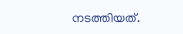നടത്തിയത്.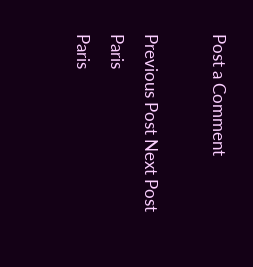Post a Comment

Previous Post Next Post
Paris
Paris